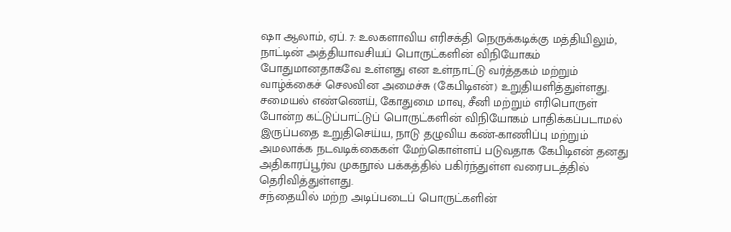ஷா ஆலாம், ஏப். 7: உலகளாவிய எரிசக்தி நெருக்கடிக்கு மத்தியிலும், நாட்டின் அத்தியாவசியப் பொருட்களின் விநியோகம் போதுமானதாகவே உள்ளது என உள்நாட்டு வர்த்தகம் மற்றும் வாழ்க்கைச் செலவின அமைச்சு (கேபிடிஎன்) உறுதியளித்துள்ளது.
சமையல் எண்ணெய், கோதுமை மாவு, சீனி மற்றும் எரிபொருள் போன்ற கட்டுப்பாட்டுப் பொருட்களின் விநியோகம் பாதிக்கப்படாமல் இருப்பதை உறுதிசெய்ய, நாடு தழுவிய கண்-காணிப்பு மற்றும் அமலாக்க நடவடிக்கைகள் மேற்கொள்ளப் படுவதாக கேபிடிஎன் தனது அதிகாரப்பூர்வ முகநூல் பக்கத்தில் பகிர்ந்துள்ள வரைபடத்தில் தெரிவித்துள்ளது.
சந்தையில் மற்ற அடிப்படைப் பொருட்களின்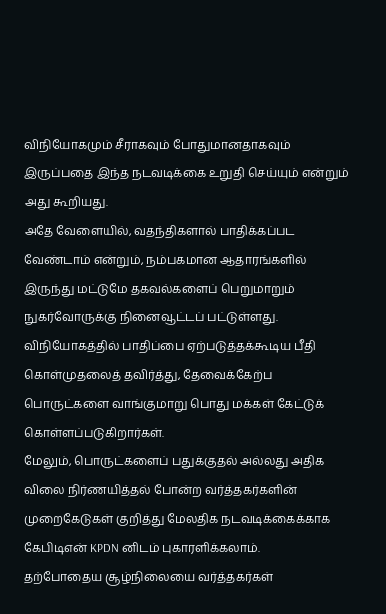விநியோகமும் சீராகவும் போதுமானதாகவும் இருப்பதை இந்த நடவடிக்கை உறுதி செய்யும் என்றும் அது கூறியது.
அதே வேளையில், வதந்திகளால் பாதிக்கப்பட வேண்டாம் என்றும், நம்பகமான ஆதாரங்களில் இருந்து மட்டுமே தகவல்களைப் பெறுமாறும் நுகர்வோருக்கு நினைவூட்டப் பட்டுள்ளது.
விநியோகத்தில் பாதிப்பை ஏற்படுத்தக்கூடிய பீதி கொள்முதலைத் தவிர்த்து, தேவைக்கேற்ப பொருட்களை வாங்குமாறு பொது மக்கள் கேட்டுக் கொள்ளப்படுகிறார்கள்.
மேலும், பொருட்களைப் பதுக்குதல் அல்லது அதிக விலை நிர்ணயித்தல் போன்ற வர்த்தகர்களின் முறைகேடுகள் குறித்து மேலதிக நடவடிக்கைக்காக கேபிடிஎன் KPDN னிடம் புகாரளிக்கலாம்.
தற்போதைய சூழ்நிலையை வர்த்தகர்கள்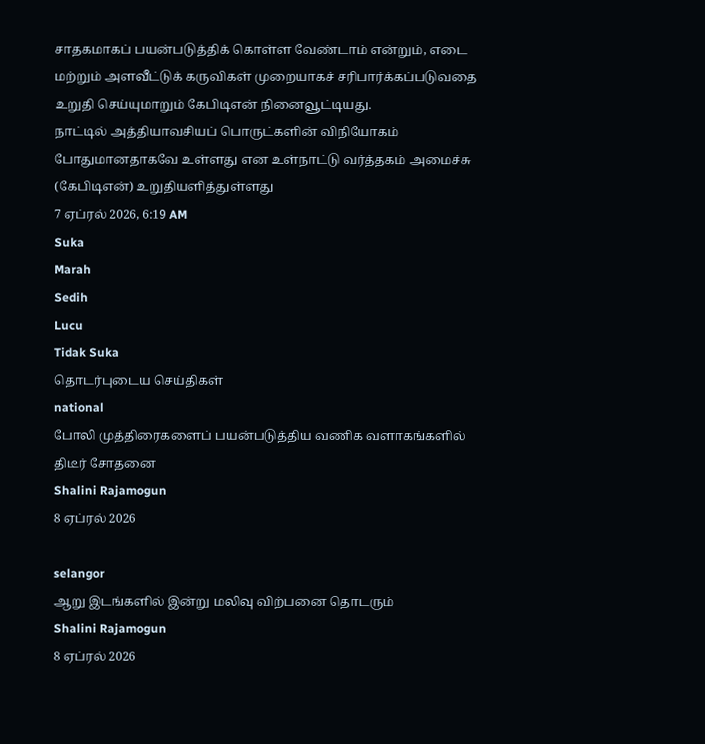சாதகமாகப் பயன்படுத்திக் கொள்ள வேண்டாம் என்றும், எடை மற்றும் அளவீட்டுக் கருவிகள் முறையாகச் சரிபார்க்கப்படுவதை உறுதி செய்யுமாறும் கேபிடிஎன் நினைவூட்டியது.
நாட்டில் அத்தியாவசியப் பொருட்களின் விநியோகம் போதுமானதாகவே உள்ளது என உள்நாட்டு வர்த்தகம் அமைச்சு (கேபிடிஎன்) உறுதியளித்துள்ளது
7 ஏப்ரல் 2026, 6:19 AM
Suka
Marah
Sedih
Lucu
Tidak Suka
தொடர்புடைய செய்திகள்
national
போலி முத்திரைகளைப் பயன்படுத்திய வணிக வளாகங்களில் திடீர் சோதனை
Shalini Rajamogun
8 ஏப்ரல் 2026

selangor
ஆறு இடங்களில் இன்று மலிவு விற்பனை தொடரும்
Shalini Rajamogun
8 ஏப்ரல் 2026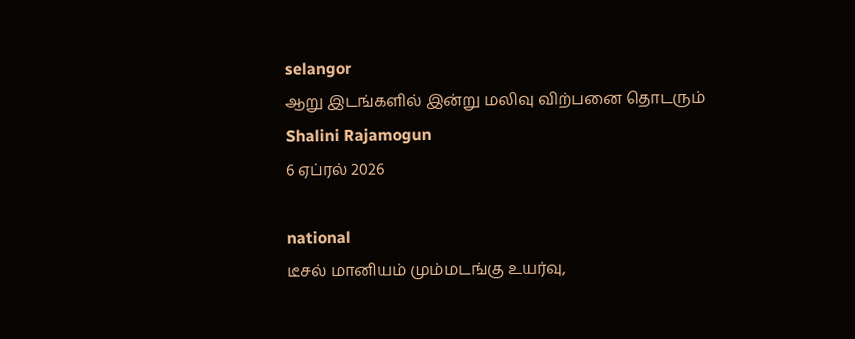selangor
ஆறு இடங்களில் இன்று மலிவு விற்பனை தொடரும்
Shalini Rajamogun
6 ஏப்ரல் 2026

national
டீசல் மானியம் மும்மடங்கு உயர்வு,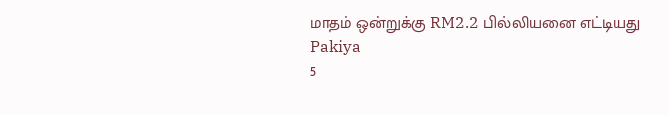மாதம் ஒன்றுக்கு RM2.2 பில்லியனை எட்டியது
Pakiya
5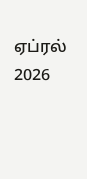ஏப்ரல் 2026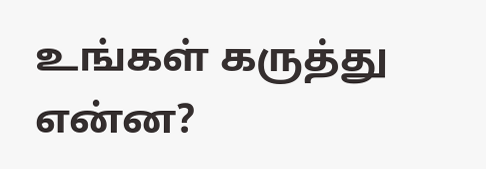உங்கள் கருத்து என்ன?